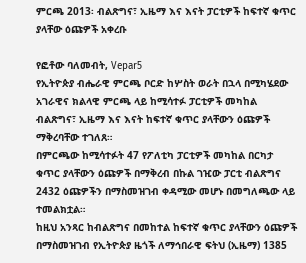ምርጫ 2013፡ ብልጽግና፣ ኢዜማ እና እናት ፓርቲዎች ከፍተኛ ቁጥር ያላቸው ዕጩዎች አቀረቡ

የፎቶው ባለመብት, Vepar5
የኢትዮጵያ ብሔራዊ ምርጫ ቦርድ ከሦስት ወራት በኋላ በሚካሄደው አገራዊና ክልላዊ ምርጫ ላይ ከሚሳተፉ ፓርቲዎች መካከል ብልጽግና፣ ኢዜማ እና እናት ከፍተኛ ቁጥር ያላቸውን ዕጩዎች ማቅረባቸው ተገለጸ።
በምርጫው ከሚሳተፉት 47 የፖለቲካ ፓርቲዎች መካከል በርካታ ቁጥር ያላቸውን ዕጩዎች በማቅረብ በኩል ገዢው ፓርቲ ብልጽግና 2432 ዕጩዎችን በማስመዝገብ ቀዳሚው መሆኑ በመግለጫው ላይ ተመልክቷል።
ከዚህ አንጻር ከብልጽግና በመከተል ከፍተኛ ቁጥር ያላቸውን ዕጩዎች በማስመዝገብ የኢትዮጵያ ዜጎች ለማኅበራዊ ፍትህ (ኢዜማ) 1385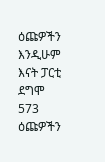ዕጩዎችን እንዲሁም እናት ፓርቲ ደግሞ 573 ዕጩዎችን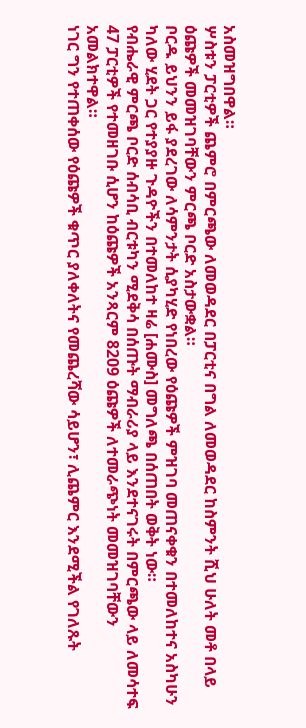አስመዝግበዋል።
ሦስቱን ፓርቲዎች ጨምሮ በምርጫው ለመወዳደር በፓርቲና በግል ለመወዳደር ከስምንት ሺህ ሁለት መቶ በላይ ዕጩዎች መመዝገባቸውን ምርጫ ቦርድ አስታውቋል።
ቦርዱ ይህንን ይፋ ያደረገው ለሳምንታት ሲያካሂድ የነበረው የዕጩዎች ምዝገባ መጠናቀቁን በተመለከተና አስካሁን ካለው ሂደት ጋር የተያያዙ ጉዳዮችን በተመለከተ ዛሬ [ሐሙስ] መግለጫ በሰጠበት ወቅት ነው።
የብሔራዊ ምርጫ ቦርድ ሰብሳቢ ብርቱካን ሚደቅሳ በሰጡት ማብራሪያ ላይ እንደተናገሩት በምርጫው ላይ ለመሳተፍ 47 ፓርቲዎች የተመዘገቡ ሲሆን ከዕጩዎች አንጻርም 8209 ዕጩዎች ለተመራጭነት መመዝገባቸውን አመልክተዋል።
ነገር ግን የተጠቀሰው የዕጩዎች ቁጥር ያለቀለትና የመጨረሻው ሳይሆን፣ ሊጨምር እንደሚችል የገለጹት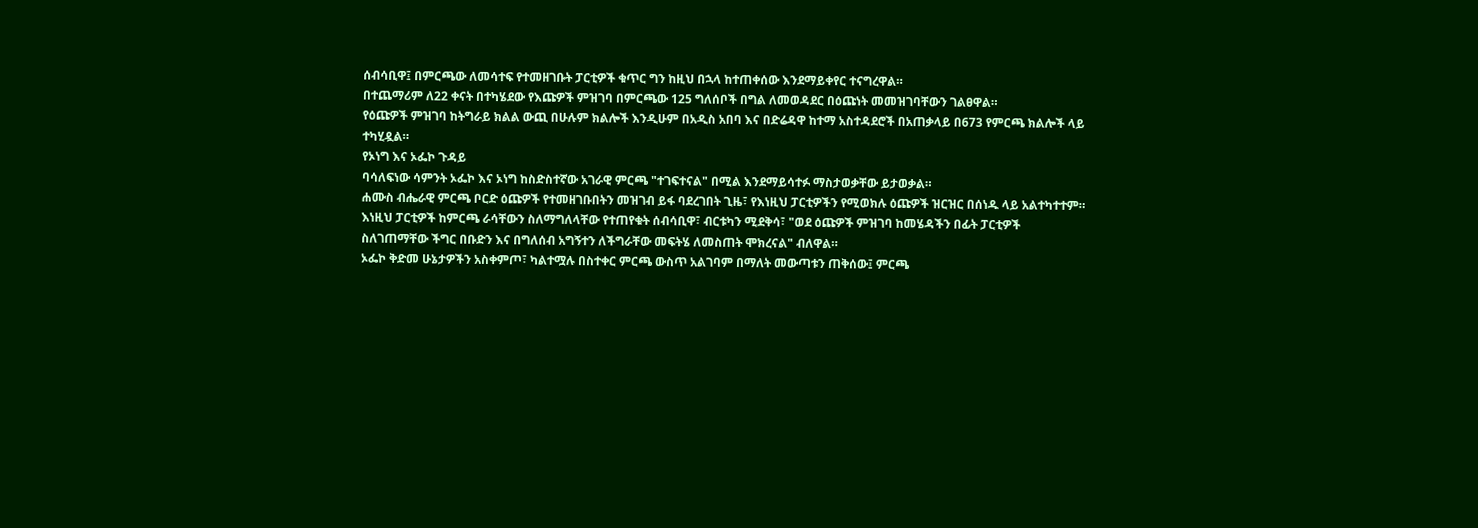ሰብሳቢዋ፤ በምርጫው ለመሳተፍ የተመዘገቡት ፓርቲዎች ቁጥር ግን ከዚህ በኋላ ከተጠቀሰው እንደማይቀየር ተናግረዋል።
በተጨማሪም ለ22 ቀናት በተካሄደው የእጩዎች ምዝገባ በምርጫው 125 ግለሰቦች በግል ለመወዳደር በዕጩነት መመዝገባቸውን ገልፀዋል።
የዕጩዎች ምዝገባ ከትግራይ ክልል ውጪ በሁሉም ክልሎች እንዲሁም በአዲስ አበባ እና በድሬዳዋ ከተማ አስተዳደሮች በአጠቃላይ በ673 የምርጫ ክልሎች ላይ ተካሂዷል።
የኦነግ እና ኦፌኮ ጉዳይ
ባሳለፍነው ሳምንት ኦፌኮ እና ኦነግ ከስድስተኛው አገራዊ ምርጫ "ተገፍተናል" በሚል እንደማይሳተፉ ማስታወቃቸው ይታወቃል።
ሐሙስ ብሔራዊ ምርጫ ቦርድ ዕጩዎች የተመዘገቡበትን መዝገብ ይፋ ባደረገበት ጊዜ፣ የእነዚህ ፓርቲዎችን የሚወክሉ ዕጩዎች ዝርዝር በሰነዱ ላይ አልተካተተም።
እነዚህ ፓርቲዎች ከምርጫ ራሳቸውን ስለማግለላቸው የተጠየቁት ሰብሳቢዋ፣ ብርቱካን ሚደቅሳ፣ "ወደ ዕጩዎች ምዝገባ ከመሄዳችን በፊት ፓርቲዎች ስለገጠማቸው ችግር በቡድን እና በግለሰብ አግኝተን ለችግራቸው መፍትሄ ለመስጠት ሞክረናል" ብለዋል።
ኦፌኮ ቅድመ ሁኔታዎችን አስቀምጦ፣ ካልተሟሉ በስተቀር ምርጫ ውስጥ አልገባም በማለት መውጣቱን ጠቅሰው፤ ምርጫ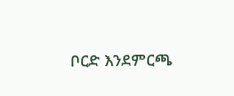ቦርድ እንደምርጫ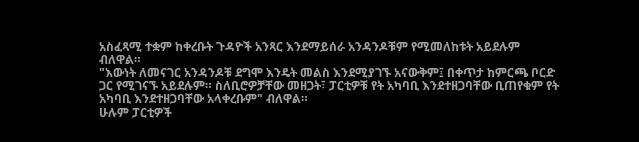አስፈጻሚ ተቋም ከቀረቡት ጉዳዮች አንጻር እንደማይሰራ አንዳንዶቹም የሚመለከቱት አይደሉም ብለዋል።
"እውነት ለመናገር አንዳንዶቹ ደግሞ እንዴት መልስ እንደሚያገኙ አናውቅም፤ በቀጥታ ከምርጫ ቦርድ ጋር የሚገናኙ አይደሉም። ስለቢሮዎቻቸው መዘጋት፣ ፓርቲዎቹ የት አካባቢ እንደተዘጋባቸው ቢጠየቁም የት አካባቢ እንደተዘጋባቸው አላቀረቡም" ብለዋል።
ሁሉም ፓርቲዎች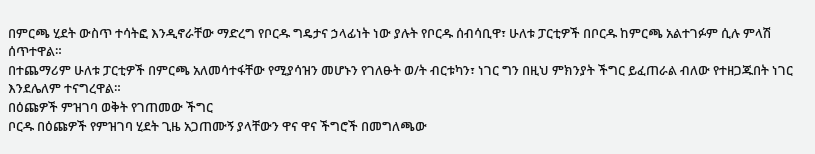በምርጫ ሂደት ውስጥ ተሳትፎ እንዲኖራቸው ማድረግ የቦርዱ ግዴታና ኃላፊነት ነው ያሉት የቦርዱ ሰብሳቢዋ፣ ሁለቱ ፓርቲዎች በቦርዱ ከምርጫ አልተገፉም ሲሉ ምላሽ ሰጥተዋል።
በተጨማሪም ሁለቱ ፓርቲዎች በምርጫ አለመሳተፋቸው የሚያሳዝን መሆኑን የገለፁት ወ/ት ብርቱካን፣ ነገር ግን በዚህ ምክንያት ችግር ይፈጠራል ብለው የተዘጋጁበት ነገር እንደሌለም ተናግረዋል።
በዕጩዎች ምዝገባ ወቅት የገጠመው ችግር
ቦርዱ በዕጩዎች የምዝገባ ሂደት ጊዜ አጋጠሙኝ ያላቸውን ዋና ዋና ችግሮች በመግለጫው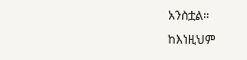አንስቷል።
ከእነዚህም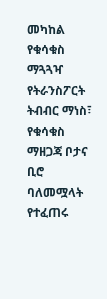መካከል የቁሳቁስ ማጓጓዣ የትራንስፖርት ትብብር ማነስ፣ የቁሳቁስ ማዘጋጃ ቦታና ቢሮ ባለመሟላት የተፈጠሩ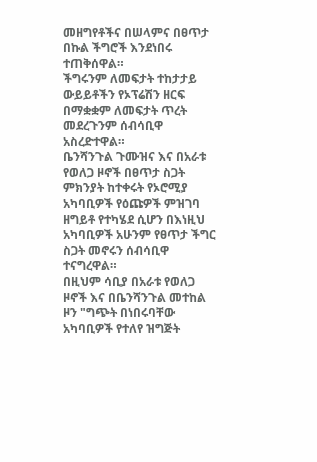መዘግየቶችና በሠላምና በፀጥታ በኩል ችግሮች እንደነበሩ ተጠቅሰዋል።
ችግሩንም ለመፍታት ተከታታይ ውይይቶችን የኦፕሬሽን ዘርፍ በማቋቋም ለመፍታት ጥረት መደረጉንም ሰብሳቢዋ አስረድተዋል።
ቤንሻንጉል ጉሙዝና እና በአራቱ የወለጋ ዞኖች በፀጥታ ስጋት ምክንያት ከተቀሩት የኦሮሚያ አካባቢዎች የዕጩዎች ምዝገባ ዘግይቶ የተካሄደ ሲሆን በእነዚህ አካባቢዎች አሁንም የፀጥታ ችግር ስጋት መኖሩን ሰብሳቢዋ ተናግረዋል።
በዚህም ሳቢያ በአራቱ የወለጋ ዞኖች እና በቤንሻንጉል መተከል ዞን "ግጭት በነበሩባቸው አካባቢዎች የተለየ ዝግጅት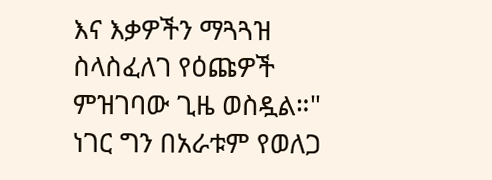እና እቃዎችን ማጓጓዝ ስላስፈለገ የዕጩዎች ምዝገባው ጊዜ ወስዷል።"
ነገር ግን በአራቱም የወለጋ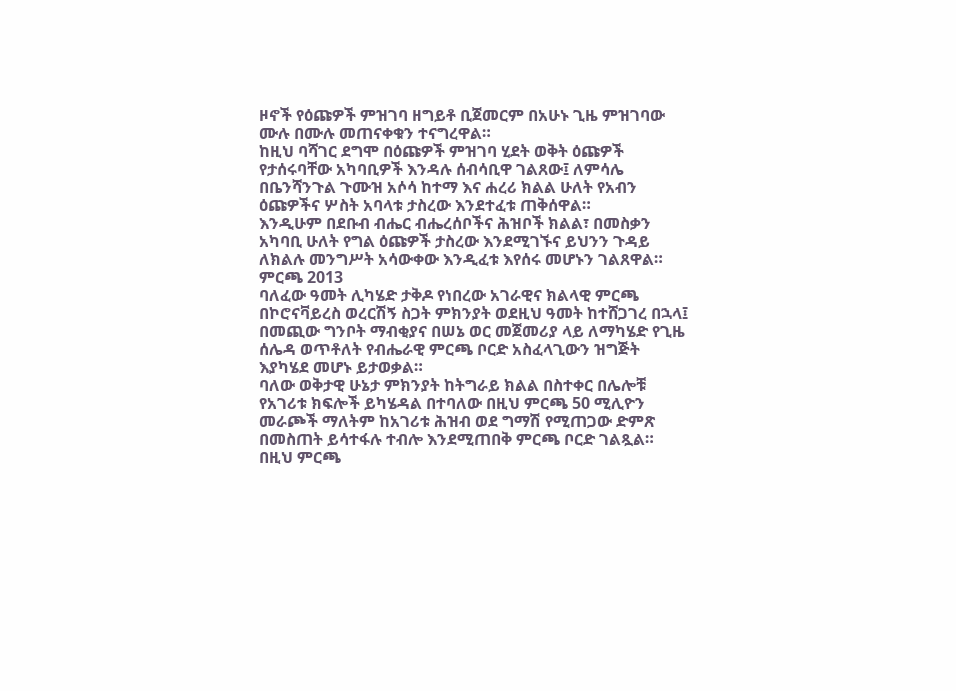ዞኖች የዕጩዎች ምዝገባ ዘግይቶ ቢጀመርም በአሁኑ ጊዜ ምዝገባው ሙሉ በሙሉ መጠናቀቁን ተናግረዋል።
ከዚህ ባሻገር ደግሞ በዕጩዎች ምዝገባ ሂደት ወቅት ዕጩዎች የታሰሩባቸው አካባቢዎች እንዳሉ ሰብሳቢዋ ገልጸው፤ ለምሳሌ በቤንሻንጉል ጉሙዝ አሶሳ ከተማ እና ሐረሪ ክልል ሁለት የአብን ዕጩዎችና ሦስት አባላቱ ታስረው እንደተፈቱ ጠቅሰዋል።
እንዲሁም በደቡብ ብሔር ብሔረሰቦችና ሕዝቦች ክልል፣ በመስቃን አካባቢ ሁለት የግል ዕጩዎች ታስረው እንደሚገኙና ይህንን ጉዳይ ለክልሉ መንግሥት አሳውቀው እንዲፈቱ እየሰሩ መሆኑን ገልጸዋል።
ምርጫ 2013
ባለፈው ዓመት ሊካሄድ ታቅዶ የነበረው አገራዊና ክልላዊ ምርጫ በኮሮናቫይረስ ወረርሽኝ ስጋት ምክንያት ወደዚህ ዓመት ከተሸጋገረ በኋላ፤ በመጪው ግንቦት ማብቂያና በሠኔ ወር መጀመሪያ ላይ ለማካሄድ የጊዜ ሰሌዳ ወጥቶለት የብሔራዊ ምርጫ ቦርድ አስፈላጊውን ዝግጅት እያካሄደ መሆኑ ይታወቃል።
ባለው ወቅታዊ ሁኔታ ምክንያት ከትግራይ ክልል በስተቀር በሌሎቹ የአገሪቱ ክፍሎች ይካሄዳል በተባለው በዚህ ምርጫ 50 ሚሊዮን መራጮች ማለትም ከአገሪቱ ሕዝብ ወደ ግማሽ የሚጠጋው ድምጽ በመስጠት ይሳተፋሉ ተብሎ እንደሚጠበቅ ምርጫ ቦርድ ገልጿል።
በዚህ ምርጫ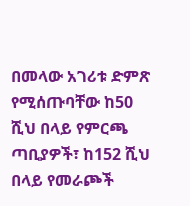በመላው አገሪቱ ድምጽ የሚሰጡባቸው ከ50 ሺህ በላይ የምርጫ ጣቢያዎች፣ ከ152 ሺህ በላይ የመራጮች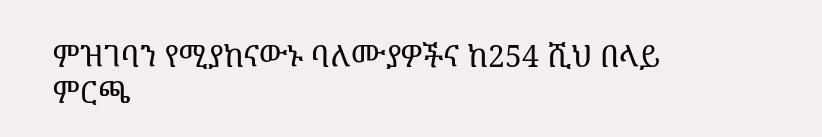ምዝገባን የሚያከናውኑ ባለሙያዎችና ከ254 ሺህ በላይ ምርጫ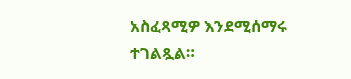አስፈጻሚዎ እንደሚሰማሩ ተገልጿል።